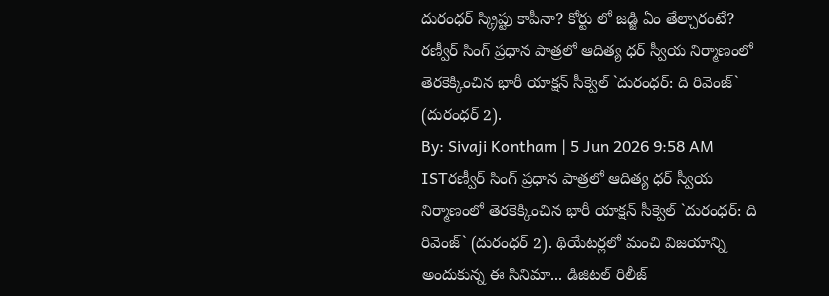దురంధర్ స్క్రిప్టు కాపీనా? కోర్టు లో జడ్జి ఏం తేల్చారంటే?
రణ్వీర్ సింగ్ ప్రధాన పాత్రలో ఆదిత్య ధర్ స్వీయ నిర్మాణంలో తెరకెక్కించిన భారీ యాక్షన్ సీక్వెల్ `దురంధర్: ది రివెంజ్` (దురంధర్ 2).
By: Sivaji Kontham | 5 Jun 2026 9:58 AM ISTరణ్వీర్ సింగ్ ప్రధాన పాత్రలో ఆదిత్య ధర్ స్వీయ నిర్మాణంలో తెరకెక్కించిన భారీ యాక్షన్ సీక్వెల్ `దురంధర్: ది రివెంజ్` (దురంధర్ 2). థియేటర్లలో మంచి విజయాన్ని అందుకున్న ఈ సినిమా... డిజిటల్ రిలీజ్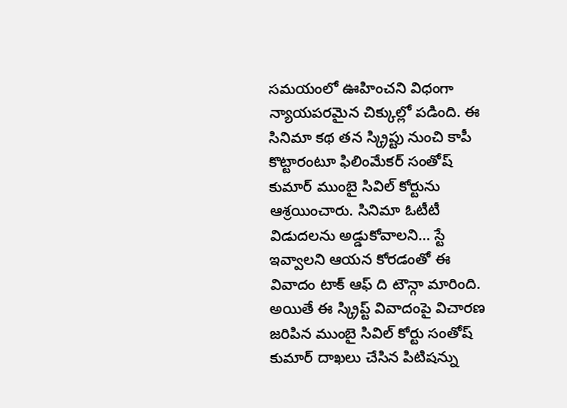సమయంలో ఊహించని విధంగా న్యాయపరమైన చిక్కుల్లో పడింది. ఈ సినిమా కథ తన స్క్రిప్టు నుంచి కాపీ కొట్టారంటూ ఫిలింమేకర్ సంతోష్ కుమార్ ముంబై సివిల్ కోర్టును ఆశ్రయించారు. సినిమా ఓటీటీ విడుదలను అడ్డుకోవాలని... స్టే ఇవ్వాలని ఆయన కోరడంతో ఈ వివాదం టాక్ ఆఫ్ ది టౌన్గా మారింది.
అయితే ఈ స్క్రిప్ట్ వివాదంపై విచారణ జరిపిన ముంబై సివిల్ కోర్టు సంతోష్ కుమార్ దాఖలు చేసిన పిటిషన్ను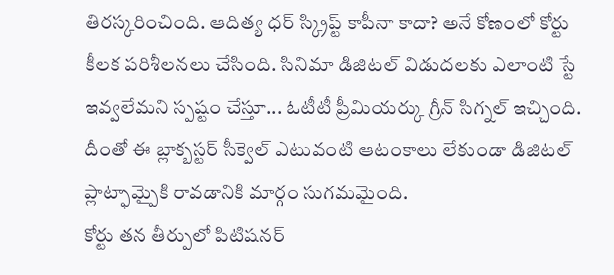తిరస్కరించింది. ఆదిత్య ధర్ స్క్రిప్ట్ కాపీనా కాదా? అనే కోణంలో కోర్టు కీలక పరిశీలనలు చేసింది. సినిమా డిజిటల్ విడుదలకు ఎలాంటి స్టే ఇవ్వలేమని స్పష్టం చేస్తూ... ఓటీటీ ప్రీమియర్కు గ్రీన్ సిగ్నల్ ఇచ్చింది. దీంతో ఈ బ్లాక్బస్టర్ సీక్వెల్ ఎటువంటి ఆటంకాలు లేకుండా డిజిటల్ ప్లాట్ఫామ్పైకి రావడానికి మార్గం సుగమమైంది.
కోర్టు తన తీర్పులో పిటిషనర్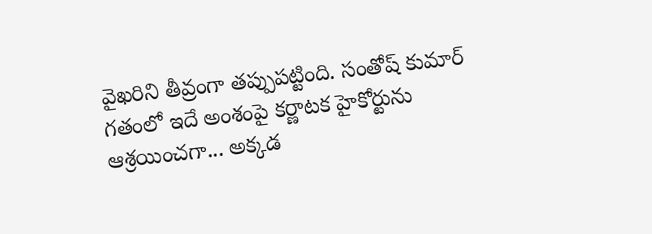వైఖరిని తీవ్రంగా తప్పుపట్టింది. సంతోష్ కుమార్ గతంలో ఇదే అంశంపై కర్ణాటక హైకోర్టును ఆశ్రయించగా... అక్కడ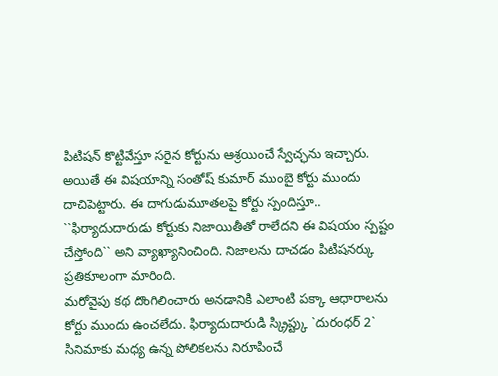పిటిషన్ కొట్టివేస్తూ సరైన కోర్టును ఆశ్రయించే స్వేచ్ఛను ఇచ్చారు. అయితే ఈ విషయాన్ని సంతోష్ కుమార్ ముంబై కోర్టు ముందు దాచిపెట్టారు. ఈ దాగుడుమూతలపై కోర్టు స్పందిస్తూ.. ``ఫిర్యాదుదారుడు కోర్టుకు నిజాయితీతో రాలేదని ఈ విషయం స్పష్టం చేస్తోంది`` అని వ్యాఖ్యానించింది. నిజాలను దాచడం పిటిషనర్కు ప్రతికూలంగా మారింది.
మరోవైపు కథ దొంగిలించారు అనడానికి ఎలాంటి పక్కా ఆధారాలను కోర్టు ముందు ఉంచలేదు. ఫిర్యాదుదారుడి స్క్రిప్ట్కు `దురంధర్ 2` సినిమాకు మధ్య ఉన్న పోలికలను నిరూపించే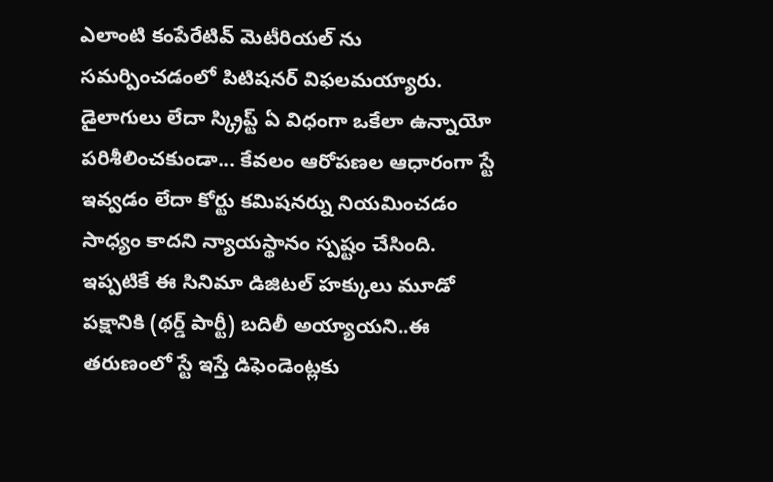ఎలాంటి కంపేరేటివ్ మెటీరియల్ ను సమర్పించడంలో పిటిషనర్ విఫలమయ్యారు. డైలాగులు లేదా స్క్రిప్ట్ ఏ విధంగా ఒకేలా ఉన్నాయో పరిశీలించకుండా... కేవలం ఆరోపణల ఆధారంగా స్టే ఇవ్వడం లేదా కోర్టు కమిషనర్ను నియమించడం సాధ్యం కాదని న్యాయస్థానం స్పష్టం చేసింది.
ఇప్పటికే ఈ సినిమా డిజిటల్ హక్కులు మూడో పక్షానికి (థర్డ్ పార్టీ) బదిలీ అయ్యాయని..ఈ తరుణంలో స్టే ఇస్తే డిఫెండెంట్లకు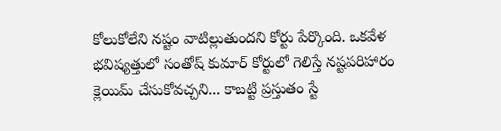కోలుకోలేని నష్టం వాటిల్లుతుందని కోర్టు పేర్కొంది. ఒకవేళ భవిష్యత్తులో సంతోష్ కుమార్ కోర్టులో గెలిస్తే నష్టపరిహారం క్లెయిమ్ చేసుకోవచ్చని... కాబట్టి ప్రస్తుతం స్టే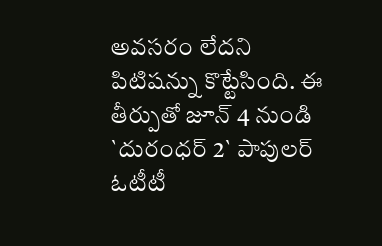అవసరం లేదని పిటిషన్ను కొట్టేసింది. ఈ తీర్పుతో జూన్ 4 నుండి `దురంధర్ 2` పాపులర్ ఓటీటీ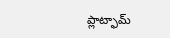ప్లాట్ఫామ్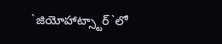`జియోహాట్స్టార్`లో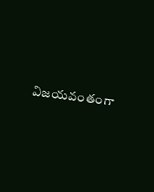విజయవంతంగా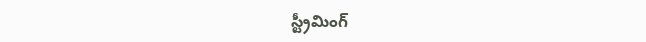స్ట్రీమింగ్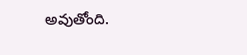అవుతోంది.